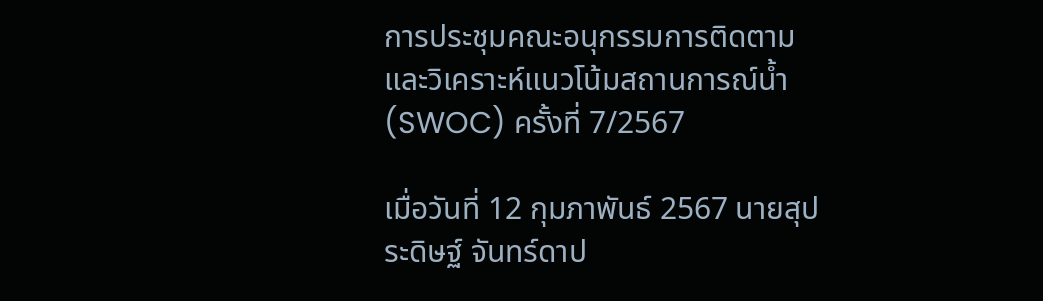การประชุมคณะอนุกรรมการติดตามและวิเคราะห์แนวโน้มสถานการณ์น้ำ(SWOC) ครั้งที่ 7/2567

เมื่อวันที่ 12 กุมภาพันธ์ 2567 นายสุประดิษฐ์ จันทร์ดาป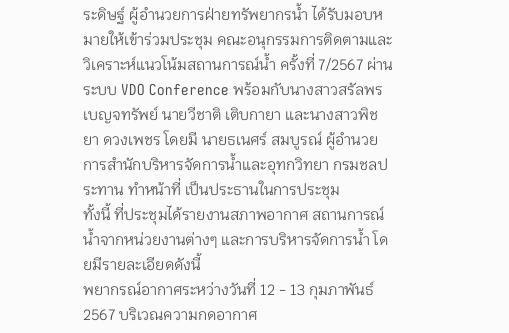ระดิษฐ์ ผู้อำนวยการฝ่ายทรัพยากรน้ำ ได้รับมอบหมายให้เข้าร่วมประชุม คณะอนุกรรมการติดตามและวิเคราะห์แนวโน้มสถานการณ์น้ำ ครั้งที่ 7/2567 ผ่านระบบ VDO Conference พร้อมกับนางสาวสรัลพร เบญจทรัพย์ นายวีชาติ เติบกายา และนางสาวพิชยา ดวงเพชร โดยมี นายธเนศร์ สมบูรณ์ ผู้อำนวยการสำนักบริหารจัดการน้ำและอุทกวิทยา กรมชลประทาน ทำหน้าที่ เป็นประธานในการประชุม
ทั้งนี้ ที่ประชุมได้รายงานสภาพอากาศ สถานการณ์น้ำจากหน่วยงานต่างๆ และการบริหารจัดการน้ำ โดยมีรายละเอียดดังนี้
พยากรณ์อากาศระหว่างวันที่ 12 - 13 กุมภาพันธ์ 2567 บริเวณความกดอากาศ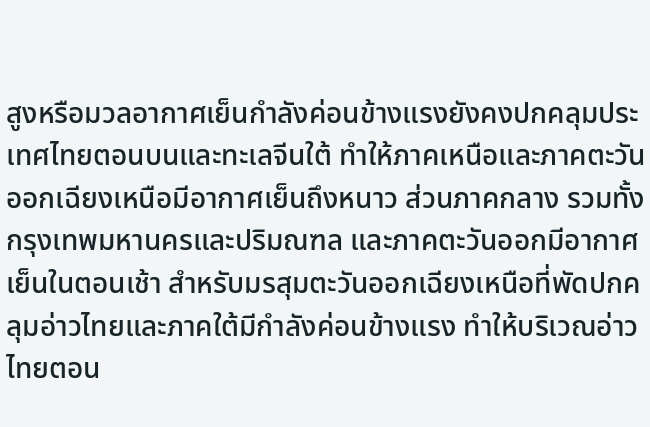สูงหรือมวลอากาศเย็นกำลังค่อนข้างแรงยังคงปกคลุมประเทศไทยตอนบนและทะเลจีนใต้ ทำให้ภาคเหนือและภาคตะวันออกเฉียงเหนือมีอากาศเย็นถึงหนาว ส่วนภาคกลาง รวมทั้งกรุงเทพมหานครและปริมณฑล และภาคตะวันออกมีอากาศเย็นในตอนเช้า สำหรับมรสุมตะวันออกเฉียงเหนือที่พัดปกคลุมอ่าวไทยและภาคใต้มีกำลังค่อนข้างแรง ทำให้บริเวณอ่าวไทยตอน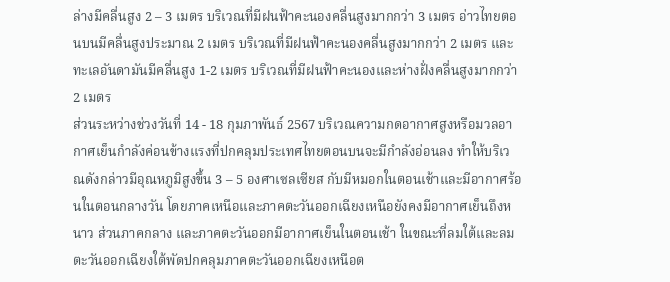ล่างมีคลื่นสูง 2 – 3 เมตร บริเวณที่มีฝนฟ้าคะนองคลื่นสูงมากกว่า 3 เมตร อ่าวไทยตอนบนมีคลื่นสูงประมาณ 2 เมตร บริเวณที่มีฝนฟ้าคะนองคลื่นสูงมากกว่า 2 เมตร และทะเลอันดามันมีคลื่นสูง 1-2 เมตร บริเวณที่มีฝนฟ้าคะนองและห่างฝั่งคลื่นสูงมากกว่า 2 เมตร
ส่วนระหว่างช่วงวันที่ 14 - 18 กุมภาพันธ์ 2567 บริเวณความกดอากาศสูงหรือมวลอากาศเย็นกำลังค่อนข้างแรงที่ปกคลุมประเทศไทยตอนบนจะมีกำลังอ่อนลง ทำให้บริเวณดังกล่าวมีอุณหภูมิสูงขึ้น 3 – 5 องศาเซลเซียส กับมีหมอกในตอนเช้าและมีอากาศร้อนในตอนกลางวัน โดยภาคเหนือและภาคตะวันออกเฉียงเหนือยังคงมีอากาศเย็นถึงหนาว ส่วนภาคกลาง และภาคตะวันออกมีอากาศเย็นในตอนเช้า ในขณะที่ลมใต้และลมตะวันออกเฉียงใต้พัดปกคลุมภาคตะวันออกเฉียงเหนือต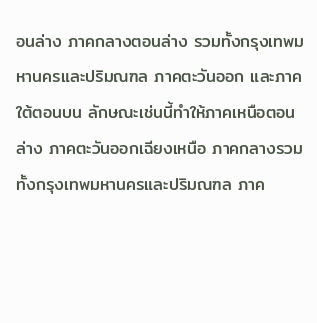อนล่าง ภาคกลางตอนล่าง รวมทั้งกรุงเทพมหานครและปริมณฑล ภาคตะวันออก และภาคใต้ตอนบน ลักษณะเช่นนี้ทำให้ภาคเหนือตอนล่าง ภาคตะวันออกเฉียงเหนือ ภาคกลางรวมทั้งกรุงเทพมหานครและปริมณฑล ภาค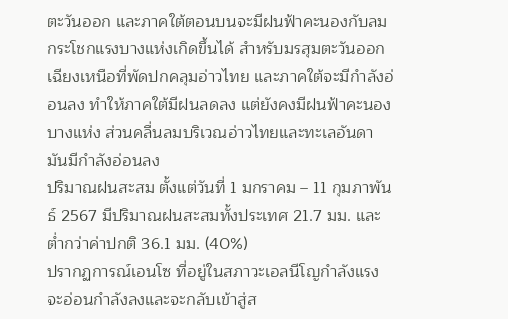ตะวันออก และภาคใต้ตอนบนจะมีฝนฟ้าคะนองกับลมกระโชกแรงบางแห่งเกิดขึ้นได้ สำหรับมรสุมตะวันออกเฉียงเหนือที่พัดปกคลุมอ่าวไทย และภาคใต้จะมีกำลังอ่อนลง ทำให้ภาคใต้มีฝนลดลง แต่ยังคงมีฝนฟ้าคะนองบางแห่ง ส่วนคลื่นลมบริเวณอ่าวไทยและทะเลอันดามันมีกำลังอ่อนลง
ปริมาณฝนสะสม ตั้งแต่วันที่ 1 มกราคม – 11 กุมภาพันธ์ 2567 มีปริมาณฝนสะสมทั้งประเทศ 21.7 มม. และต่ำกว่าค่าปกติ 36.1 มม. (40%)
ปรากฏการณ์เอนโซ ที่อยู่ในสภาวะเอลนีโญกำลังแรงจะอ่อนกำลังลงและจะกลับเข้าสู่ส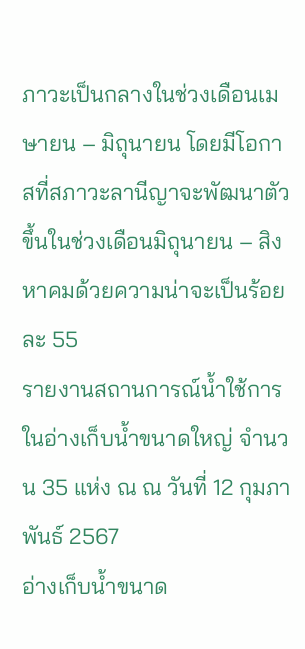ภาวะเป็นกลางในช่วงเดือนเมษายน – มิถุนายน โดยมีโอกาสที่สภาวะลานีญาจะพัฒนาตัวขึ้นในช่วงเดือนมิถุนายน – สิงหาคมด้วยความน่าจะเป็นร้อยละ 55
รายงานสถานการณ์น้ำใช้การในอ่างเก็บน้ำขนาดใหญ่ จำนวน 35 แห่ง ณ ณ วันที่ 12 กุมภาพันธ์ 2567
อ่างเก็บน้ำขนาด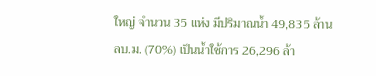ใหญ่ จำนวน 35 แห่ง มีปริมาณน้ำ 49,835 ล้าน ลบ.ม. (70%) เป็นน้ำใช้การ 26,296 ล้า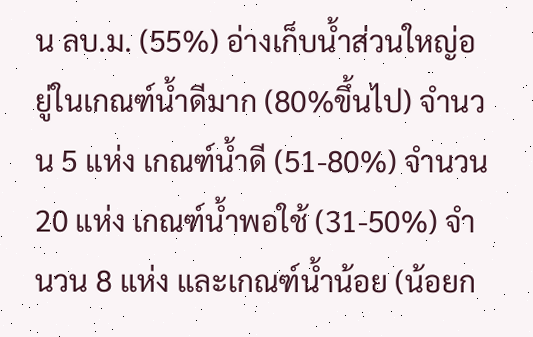น ลบ.ม. (55%) อ่างเก็บน้ำส่วนใหญ่อยู่ในเกณฑ์น้ำดีมาก (80%ขึ้นไป) จำนวน 5 แห่ง เกณฑ์น้ำดี (51-80%) จำนวน 20 แห่ง เกณฑ์น้ำพอใช้ (31-50%) จำนวน 8 แห่ง และเกณฑ์น้ำน้อย (น้อยก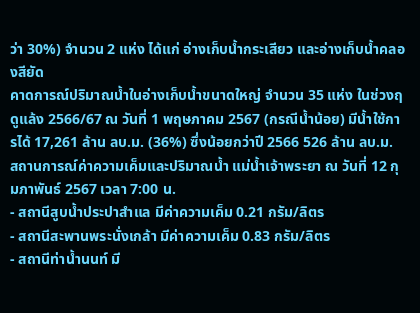ว่า 30%) จำนวน 2 แห่ง ได้แก่ อ่างเก็บน้ำกระเสียว และอ่างเก็บน้ำคลองสียัด
คาดการณ์ปริมาณน้ำในอ่างเก็บน้ำขนาดใหญ่ จำนวน 35 แห่ง ในช่วงฤดูแล้ง 2566/67 ณ วันที่ 1 พฤษภาคม 2567 (กรณีน้ำน้อย) มีน้ำใช้การได้ 17,261 ล้าน ลบ.ม. (36%) ซึ่งน้อยกว่าปี 2566 526 ล้าน ลบ.ม.
สถานการณ์ค่าความเค็มและปริมาณน้ำ แม่น้ำเจ้าพระยา ณ วันที่ 12 กุมภาพันธ์ 2567 เวลา 7:00 น.
- สถานีสูบน้ำประปาสำแล มีค่าความเค็ม 0.21 กรัม/ลิตร
- สถานีสะพานพระนั่งเกล้า มีค่าความเค็ม 0.83 กรัม/ลิตร
- สถานีท่าน้ำนนท์ มี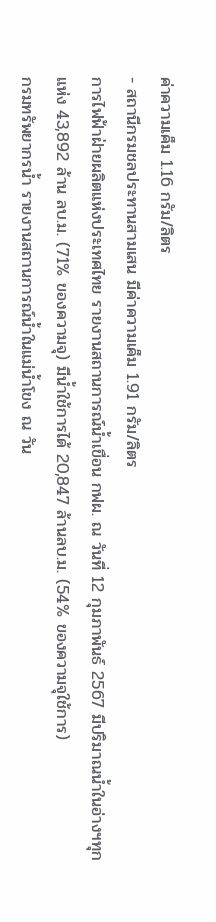ค่าความเค็ม 1.16 กรัม/ลิตร
- สถานีกรมชลประทานสามเสน มีค่าความเค็ม 1.91 กรัม/ลิตร
การไฟฟ้าฝ่ายผลิตแห่งประเทศไทย รายงานสถานการณ์น้ำเขื่อน กฟผ. ณ วันที่ 12 กุมภาพันธ์ 2567 มีปริมาณน้ำในอ่างฯทุกแห่ง 43,892 ล้าน ลบ.ม. (71% ของความจุ) มีน้ำใช้การได้ 20,847 ล้านลบ.ม. (54% ของความจุใช้การ)
กรมทรัพยากรน้ำ รายงานสถานการณ์น้ำในแม่น้ำโขง ณ วัน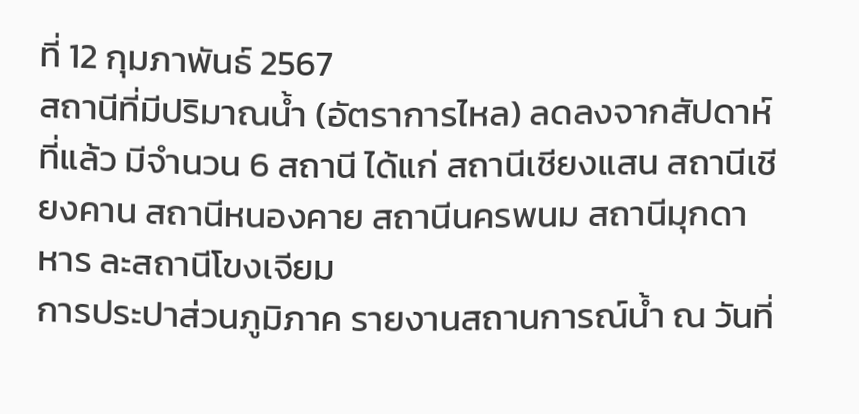ที่ 12 กุมภาพันธ์ 2567
สถานีที่มีปริมาณน้ำ (อัตราการไหล) ลดลงจากสัปดาห์ที่แล้ว มีจำนวน 6 สถานี ได้แก่ สถานีเชียงแสน สถานีเชียงคาน สถานีหนองคาย สถานีนครพนม สถานีมุกดาหาร ละสถานีโขงเจียม
การประปาส่วนภูมิภาค รายงานสถานการณ์น้ำ ณ วันที่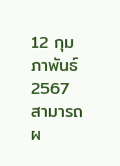12 กุมภาพันธ์ 2567 สามารถผ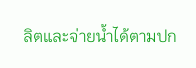ลิตและจ่ายน้ำได้ตามปก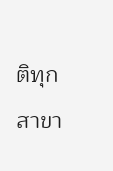ติทุกสาขา